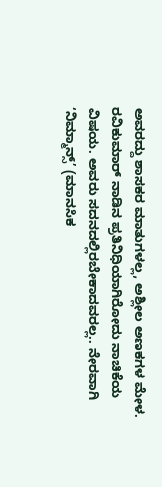ಅವರದ್ದು ಶಾಸಕರ ಮಾತುಗಳಲ್ಲ, ಅಶ್ಲೀಲ ಅಣಕಗಳ ಮೇಳ. ರವಿಕುಮಾರ್ ನಾಡಿನ ಪ್ರತಿನಿಧಿಯಾಗಿರೋದು ನಾಚಿಕೆಯ ವಿಷಯ. ಅವರು ಸದನದಲ್ಲಿರಬೇಕಾದವರಲ್ಲ.. ನೇರವಾಗಿ ‘ನಿಮ್ಮಾನ್ಸ್’ (ಮಾನಸಿಕ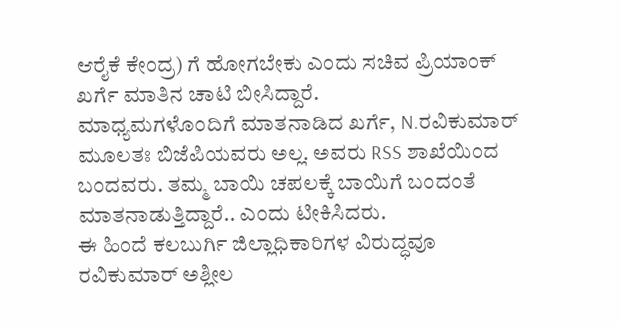ಆರೈಕೆ ಕೇಂದ್ರ) ಗೆ ಹೋಗಬೇಕು ಎಂದು ಸಚಿವ ಪ್ರಿಯಾಂಕ್ ಖರ್ಗೆ ಮಾತಿನ ಚಾಟಿ ಬೀಸಿದ್ದಾರೆ.
ಮಾಧ್ಯಮಗಳೊಂದಿಗೆ ಮಾತನಾಡಿದ ಖರ್ಗೆ, N.ರವಿಕುಮಾರ್ ಮೂಲತಃ ಬಿಜೆಪಿಯವರು ಅಲ್ಲ. ಅವರು RSS ಶಾಖೆಯಿಂದ ಬಂದವರು. ತಮ್ಮ ಬಾಯಿ ಚಪಲಕ್ಕೆ ಬಾಯಿಗೆ ಬಂದಂತೆ ಮಾತನಾಡುತ್ತಿದ್ದಾರೆ.. ಎಂದು ಟೀಕಿಸಿದರು.
ಈ ಹಿಂದೆ ಕಲಬುರ್ಗಿ ಜಿಲ್ಲಾಧಿಕಾರಿಗಳ ವಿರುದ್ಧವೂ ರವಿಕುಮಾರ್ ಅಶ್ಲೀಲ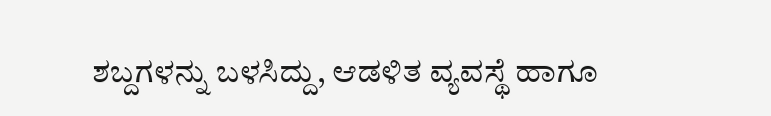ಶಬ್ದಗಳನ್ನು ಬಳಸಿದ್ದು, ಆಡಳಿತ ವ್ಯವಸ್ಥೆ ಹಾಗೂ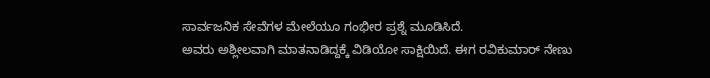ಸಾರ್ವಜನಿಕ ಸೇವೆಗಳ ಮೇಲೆಯೂ ಗಂಭೀರ ಪ್ರಶ್ನೆ ಮೂಡಿಸಿದೆ.
ಅವರು ಅಶ್ಲೀಲವಾಗಿ ಮಾತನಾಡಿದ್ದಕ್ಕೆ ವಿಡಿಯೋ ಸಾಕ್ಷಿಯಿದೆ. ಈಗ ರವಿಕುಮಾರ್ ನೇಣು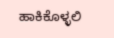ಹಾಕಿಕೊಳ್ಳಲಿ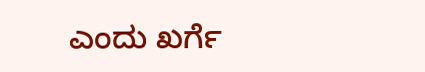ಎಂದು ಖರ್ಗೆ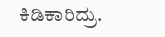ಕಿಡಿಕಾರಿದ್ರು.